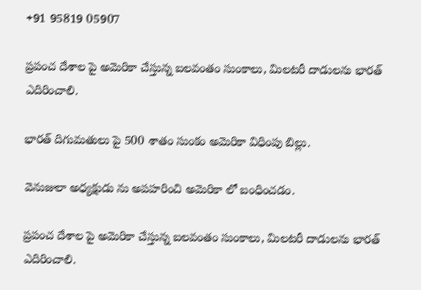+91 95819 05907

ప్రపంచ దేశాల పై అమెరికా చేస్తున్న బలవంతం సుంకాలు, మిలటరీ దాడులను భారత్ ఎదిరించాలి.

భారత్ దిగుమతులు పై 500 శాతం సుంకం అమెరికా విధింపు బిల్లు.

వెనుజులా అధ్యక్షుడు ను అపహరించి అమెరికా లో బంధించడం.

ప్రపంచ దేశాల పై అమెరికా చేస్తున్న బలవంతం సుంకాలు, మిలటరీ దాడులను భారత్ ఎదిరించాలి.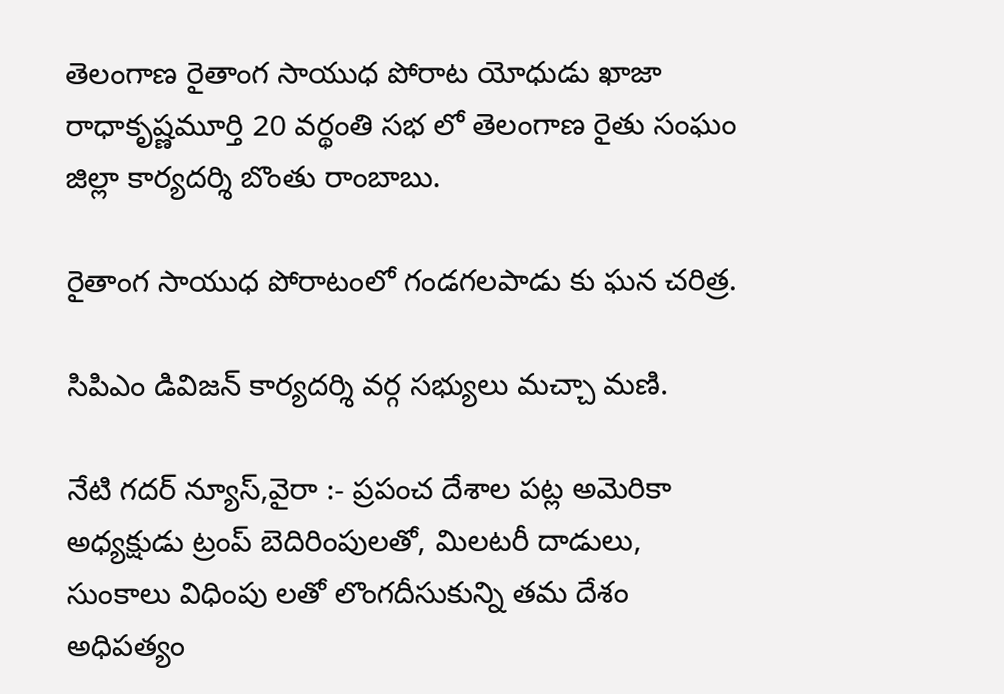తెలంగాణ రైతాంగ సాయుధ పోరాట యోధుడు ఖాజా రాధాకృష్ణమూర్తి 20 వర్థంతి సభ లో తెలంగాణ రైతు సంఘం జిల్లా కార్యదర్శి బొంతు రాంబాబు.

రైతాంగ సాయుధ పోరాటంలో గండగలపాడు కు ఘన చరిత్ర.

సిపిఎం డివిజన్ కార్యదర్శి వర్గ సభ్యులు మచ్చా మణి.

నేటి గదర్ న్యూస్,వైరా :- ప్రపంచ దేశాల పట్ల అమెరికా అధ్యక్షుడు ట్రంప్ బెదిరింపులతో, మిలటరీ దాడులు, సుంకాలు విధింపు లతో లొంగదీసుకున్ని తమ దేశం అధిపత్యం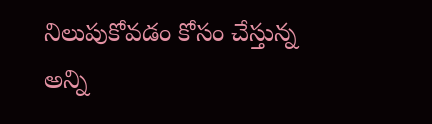నిలుపుకోవడం కోసం చేస్తున్న అన్ని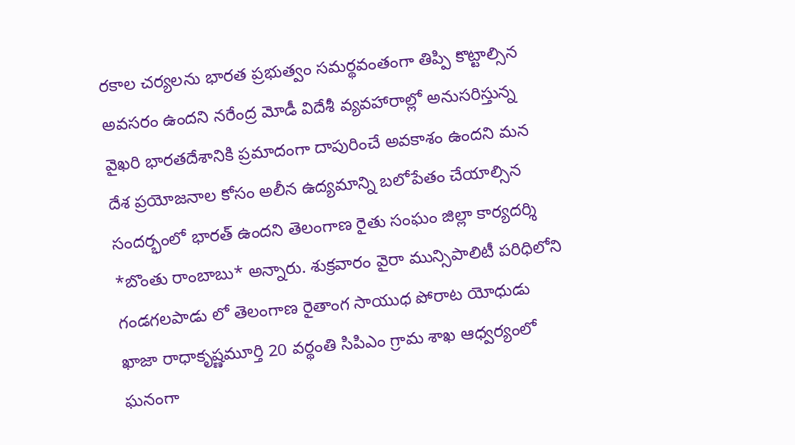రకాల చర్యలను భారత ప్రభుత్వం సమర్థవంతంగా తిప్పి కొట్టాల్సిన అవసరం ఉందని నరేంద్ర మోడీ విదేశీ వ్యవహారాల్లో అనుసరిస్తున్న వైఖరి భారతదేశానికి ప్రమాదంగా దాపురించే అవకాశం ఉందని మన దేశ ప్రయోజనాల కోసం అలీన ఉద్యమాన్ని బలోపేతం చేయాల్సిన సందర్భంలో భారత్ ఉందని తెలంగాణ రైతు సంఘం జిల్లా కార్యదర్శి *బొంతు రాంబాబు* అన్నారు. శుక్రవారం వైరా మున్సిపాలిటీ పరిధిలోని గండగలపాడు లో తెలంగాణ రైతాంగ సాయుధ పోరాట యోధుడు ఖాజా రాధాకృష్ణమూర్తి 20 వర్థంతి సిపిఎం గ్రామ శాఖ ఆధ్వర్యంలో ఘనంగా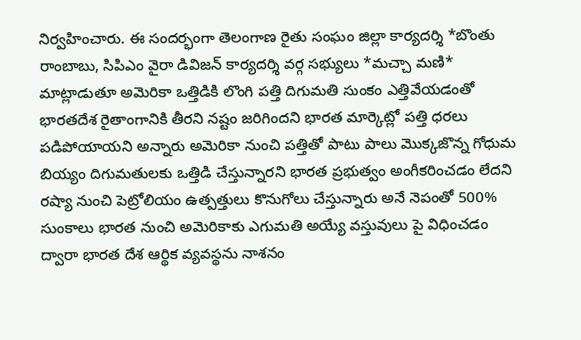నిర్వహించారు. ఈ సందర్భంగా తెలంగాణ రైతు సంఘం జిల్లా కార్యదర్శి *బొంతు రాంబాబు, సిపిఎం వైరా డివిజన్ కార్యదర్శి వర్గ సభ్యులు *మచ్చా మణి* మాట్లాడుతూ అమెరికా ఒత్తిడికి లొంగి పత్తి దిగుమతి సుంకం ఎత్తివేయడంతో భారతదేశ రైతాంగానికి తీరని నష్టం జరిగిందని భారత మార్కెట్లో పత్తి ధరలు పడిపోయాయని అన్నారు అమెరికా నుంచి పత్తితో పాటు పాలు మొక్కజొన్న గోధుమ బియ్యం దిగుమతులకు ఒత్తిడి చేస్తున్నారని భారత ప్రభుత్వం అంగీకరించడం లేదని రష్యా నుంచి పెట్రోలియం ఉత్పత్తులు కొనుగోలు చేస్తున్నారు అనే నెపంతో 500% సుంకాలు భారత నుంచి అమెరికాకు ఎగుమతి అయ్యే వస్తువులు పై విధించడం ద్వారా భారత దేశ ఆర్థిక వ్యవస్థను నాశనం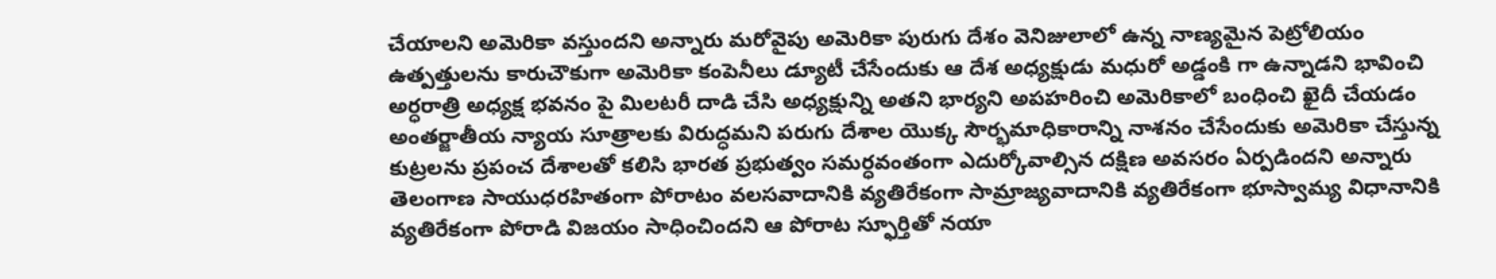చేయాలని అమెరికా వస్తుందని అన్నారు మరోవైపు అమెరికా పురుగు దేశం వెనిజులాలో ఉన్న నాణ్యమైన పెట్రోలియం ఉత్పత్తులను కారుచౌకుగా అమెరికా కంపెనీలు డ్యూటీ చేసేందుకు ఆ దేశ అధ్యక్షుడు మధురో అడ్డంకి గా ఉన్నాడని భావించి అర్ధరాత్రి అధ్యక్ష భవనం పై మిలటరీ దాడి చేసి అధ్యక్షున్ని అతని భార్యని అపహరించి అమెరికాలో బంధించి ఖైదీ చేయడం అంతర్జాతీయ న్యాయ సూత్రాలకు విరుద్ధమని పరుగు దేశాల యొక్క సౌర్భమాధికారాన్ని నాశనం చేసేందుకు అమెరికా చేస్తున్న కుట్రలను ప్రపంచ దేశాలతో కలిసి భారత ప్రభుత్వం సమర్ధవంతంగా ఎదుర్కోవాల్సిన దక్షిణ అవసరం ఏర్పడిందని అన్నారు తెలంగాణ సాయుధరహితంగా పోరాటం వలసవాదానికి వ్యతిరేకంగా సామ్రాజ్యవాదానికి వ్యతిరేకంగా భూస్వామ్య విధానానికి వ్యతిరేకంగా పోరాడి విజయం సాధించిందని ఆ పోరాట స్ఫూర్తితో నయా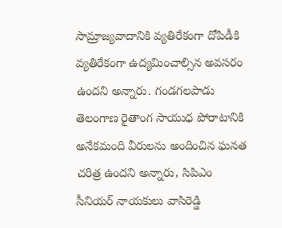సామ్రాజ్యవాదానికి వ్యతిరేకంగా దోపిడీకి వ్యతిరేకంగా ఉద్యమించాల్సిన అవసరం ఉందని అన్నారు. గండగలపాడు తెలంగాణ రైతాంగ సాయుధ పోరాటానికి అనేకమంది వీరులను అందించిన ఘనత చరిత్ర ఉందని అన్నారు, సిపిఎం సీనియర్ నాయకులు వాసిరెడ్డి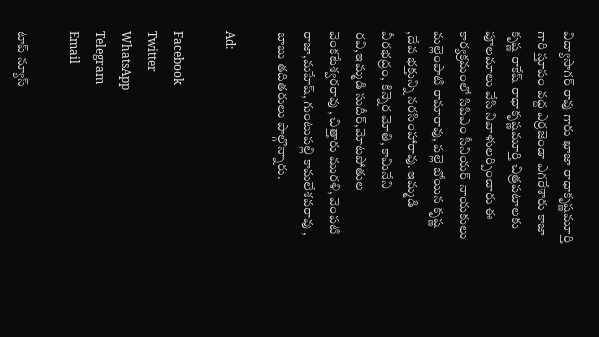విద్యాసాగర్ రావు గారు ఖాజా రాధాకృష్ణమూర్తి గారి స్తూపం వద్ద ఎర్రజెండా ఎగరేశారు కాజా కృష్ణ రాకేష్ రాధాకృష్ణమూర్తి చిత్రపటాలకు పూలమాలు వేసి నివాళులర్పించారు ఈ కార్యక్రమంలో సిపిఎం సీనియర్ నాయకులు మల్లెంపాటి రామారావు, పల్లె బోయిన కృష్ణ ,దేవ భక్తున్ని నరసింహారావు. ఇమ్మడి వీరభద్రం, కిన్నెర మోతి, కామినేని రవి,ఇమ్మడి సుదీర్,మోటపోతుల వెంకటేశ్వరరావు , చిత్తారు మురళి, వెంపటి రాజా,మహేష్, గుంటుపల్లి కామలేశవరావు , బాబు తదితరులు పాల్గొన్నారు.

Ad:

Facebook
Twitter
WhatsApp
Telegram
Email

టాప్ న్యూస్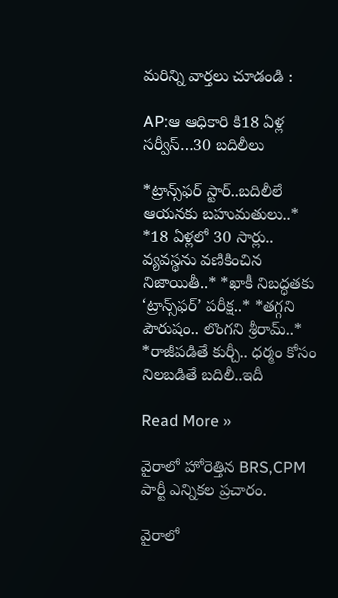మరిన్ని వార్తలు చూడండి :

AP:ఆ ఆధికారి కి18 ఏళ్ల సర్వీస్…30 బదిలీలు

*ట్రాన్స్‌ఫర్ స్టార్..బదిలీలే ఆయనకు బహుమతులు..* *18 ఏళ్లలో 30 సార్లు.. వ్యవస్థను వణికించిన నిజాయితీ..* *ఖాకీ నిబద్ధతకు ‘ట్రాన్స్‌ఫర్’ పరీక్ష..* *తగ్గని పౌరుషం.. లొంగని శ్రీరామ్..* *రాజీపడితే కుర్చీ.. ధర్మం కోసం నిలబడితే బదిలీ..ఇదీ

Read More »

వైరాలో హోరెత్తిన BRS,CPM పార్టీ ఎన్నికల ప్రచారం.

వైరాలో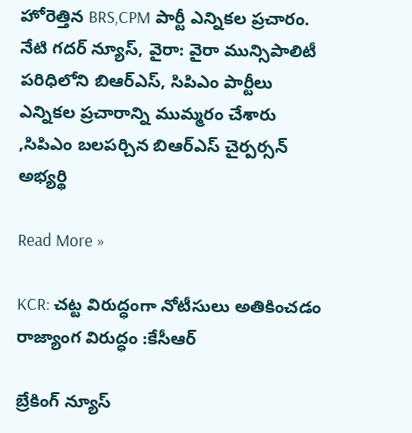హోరెత్తిన BRS,CPM పార్టీ ఎన్నికల ప్రచారం. నేటి గదర్ న్యూస్, వైరా: వైరా మున్సిపాలిటీ పరిధిలోని బిఆర్ఎస్, సిపిఎం పార్టీలు ఎన్నికల ప్రచారాన్ని ముమ్మరం చేశారు ,సిపిఎం బలపర్చిన బిఆర్ఎస్ చైర్పర్సన్ అభ్యర్థి

Read More »

KCR: చట్ట విరుద్ధంగా నోటీసులు అతికించడం రాజ్యాంగ విరుద్ధం :కేసీఆర్

బ్రేకింగ్ న్యూస్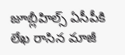జూబ్లీహిల్స్ ఏసీపీకి లేఖ రాసిన మాజీ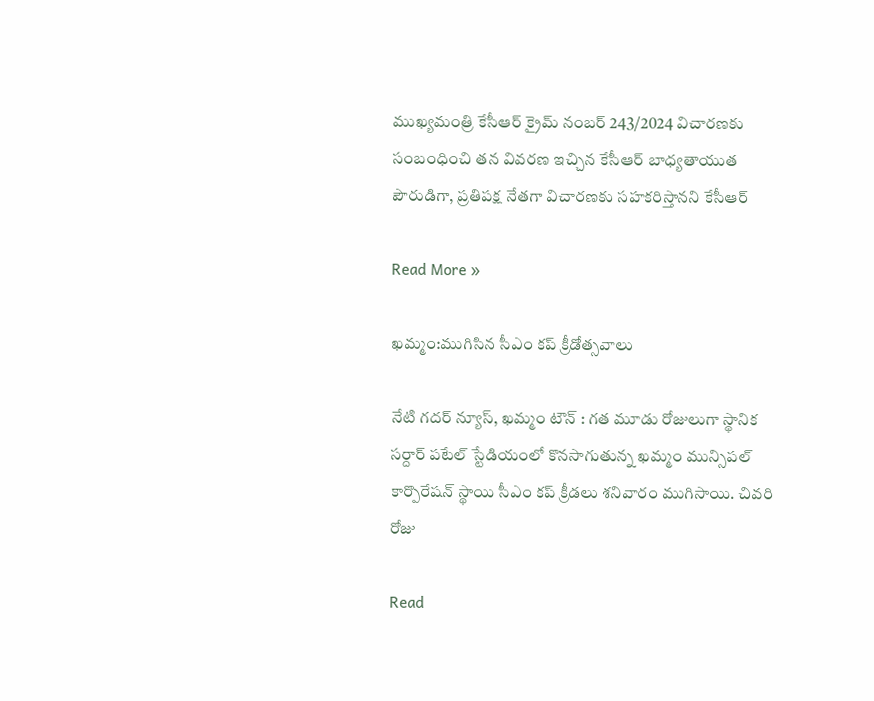ముఖ్యమంత్రి కేసీఆర్ క్రైమ్ నంబర్ 243/2024 విచారణకు సంబంధించి తన వివరణ ఇచ్చిన కేసీఆర్ బాధ్యతాయుత పౌరుడిగా, ప్రతిపక్ష నేతగా విచారణకు సహకరిస్తానని కేసీఆర్

Read More »

ఖమ్మం:ముగిసిన సీఎం కప్ క్రీడోత్సవాలు

నేటి గదర్ న్యూస్, ఖమ్మం టౌన్ : గత మూడు రోజులుగా స్థానిక సర్దార్ పటేల్ స్టేడియంలో కొనసాగుతున్న ఖమ్మం మున్సిపల్ కార్పొరేషన్ స్థాయి సీఎం కప్ క్రీడలు శనివారం ముగిసాయి. చివరి రోజు

Read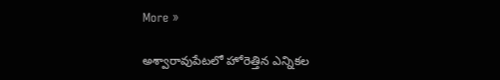More »

అశ్వారావుపేటలో హోరెత్తిన ఎన్నికల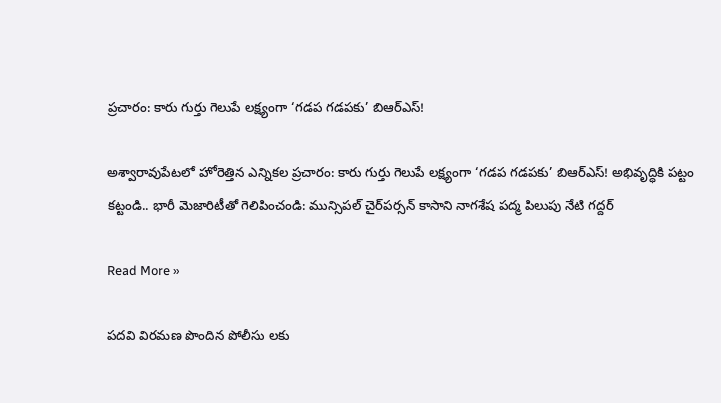ప్రచారం: కారు గుర్తు గెలుపే లక్ష్యంగా ‘గడప గడపకు’ బిఆర్ఎస్!

అశ్వారావుపేటలో హోరెత్తిన ఎన్నికల ప్రచారం: కారు గుర్తు గెలుపే లక్ష్యంగా ‘గడప గడపకు’ బిఆర్ఎస్! అభివృద్ధికి పట్టం కట్టండి.. భారీ మెజారిటీతో గెలిపించండి: మున్సిపల్ చైర్‌పర్సన్ కాసాని నాగశేష పద్మ పిలుపు నేటి గద్దర్

Read More »

పదవి విరమణ పొందిన పోలీసు లకు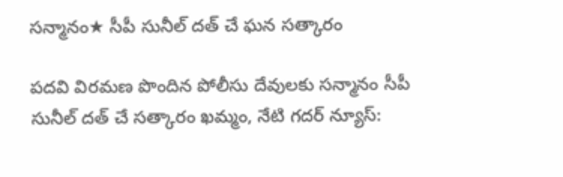సన్మానం★ సీపీ సునీల్ దత్ చే ఘన సత్కారం

పదవి విరమణ పొందిన పోలీసు దేవులకు సన్మానం సీపీ సునీల్ దత్ చే సత్కారం ఖమ్మం, నేటి గదర్ న్యూస్: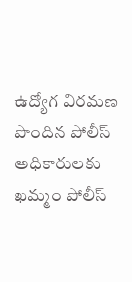ఉద్యోగ విరమణ పొందిన పోలీస్ అధికారులకు ఖమ్మం పోలీస్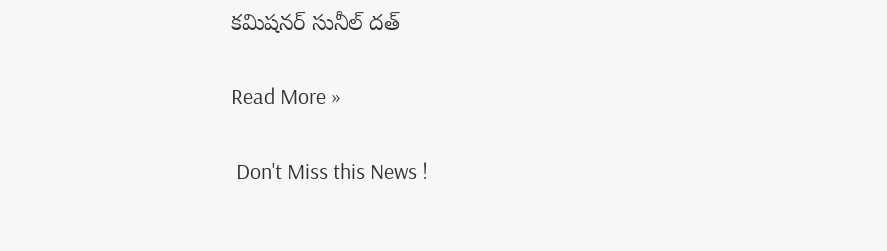కమిషనర్ సునీల్ దత్

Read More »

 Don't Miss this News !